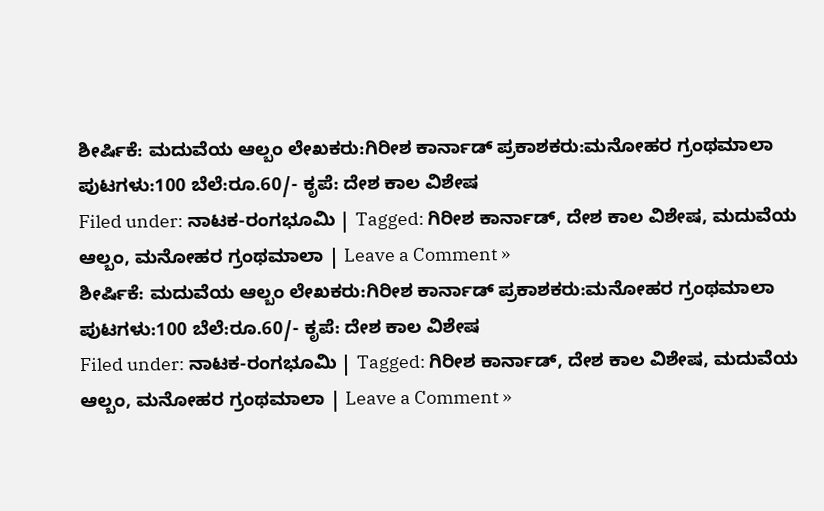ಶೀರ್ಷಿಕೆ: ಮದುವೆಯ ಆಲ್ಬಂ ಲೇಖಕರು:ಗಿರೀಶ ಕಾರ್ನಾಡ್ ಪ್ರಕಾಶಕರು:ಮನೋಹರ ಗ್ರಂಥಮಾಲಾ ಪುಟಗಳು:100 ಬೆಲೆ:ರೂ.60/- ಕೃಪೆ: ದೇಶ ಕಾಲ ವಿಶೇಷ
Filed under: ನಾಟಕ-ರಂಗಭೂಮಿ | Tagged: ಗಿರೀಶ ಕಾರ್ನಾಡ್, ದೇಶ ಕಾಲ ವಿಶೇಷ, ಮದುವೆಯ ಆಲ್ಬಂ, ಮನೋಹರ ಗ್ರಂಥಮಾಲಾ | Leave a Comment »
ಶೀರ್ಷಿಕೆ: ಮದುವೆಯ ಆಲ್ಬಂ ಲೇಖಕರು:ಗಿರೀಶ ಕಾರ್ನಾಡ್ ಪ್ರಕಾಶಕರು:ಮನೋಹರ ಗ್ರಂಥಮಾಲಾ ಪುಟಗಳು:100 ಬೆಲೆ:ರೂ.60/- ಕೃಪೆ: ದೇಶ ಕಾಲ ವಿಶೇಷ
Filed under: ನಾಟಕ-ರಂಗಭೂಮಿ | Tagged: ಗಿರೀಶ ಕಾರ್ನಾಡ್, ದೇಶ ಕಾಲ ವಿಶೇಷ, ಮದುವೆಯ ಆಲ್ಬಂ, ಮನೋಹರ ಗ್ರಂಥಮಾಲಾ | Leave a Comment »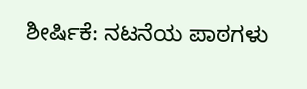ಶೀರ್ಷಿಕೆ: ನಟನೆಯ ಪಾಠಗಳು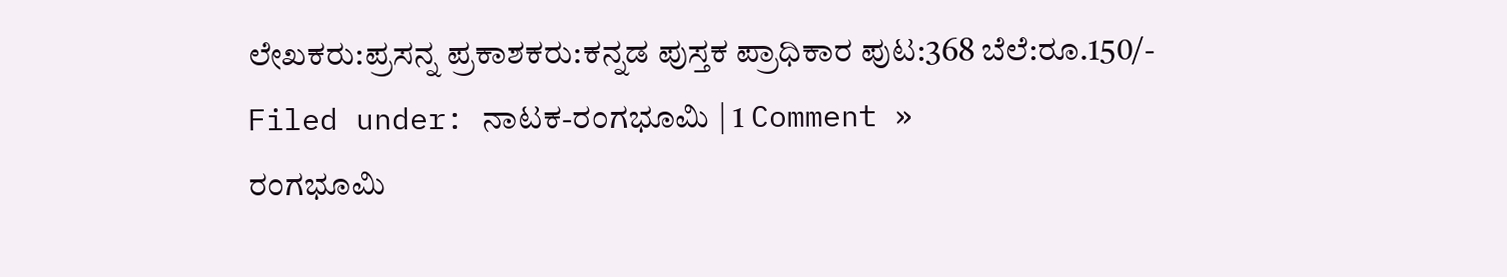ಲೇಖಕರು:ಪ್ರಸನ್ನ ಪ್ರಕಾಶಕರು:ಕನ್ನಡ ಪುಸ್ತಕ ಪ್ರಾಧಿಕಾರ ಪುಟ:368 ಬೆಲೆ:ರೂ.150/-
Filed under: ನಾಟಕ-ರಂಗಭೂಮಿ | 1 Comment »
ರಂಗಭೂಮಿ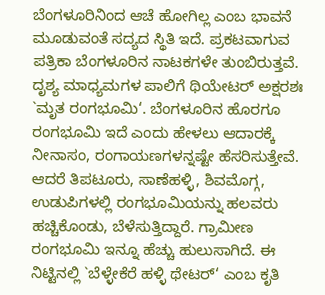ಬೆಂಗಳೂರಿನಿಂದ ಆಚೆ ಹೋಗಿಲ್ಲ ಎಂಬ ಭಾವನೆ ಮೂಡುವಂತೆ ಸದ್ಯದ ಸ್ಥಿತಿ ಇದೆ. ಪ್ರಕಟವಾಗುವ ಪತ್ರಿಕಾ ಬೆಂಗಳೂರಿನ ನಾಟಕಗಳೇ ತುಂಬಿರುತ್ತವೆ. ದೃಶ್ಯ ಮಾಧ್ಯಮಗಳ ಪಾಲಿಗೆ ಥಿಯೇಟರ್ ಅಕ್ಷರಶಃ `ಮೃತ ರಂಗಭೂಮಿ‘. ಬೆಂಗಳೂರಿನ ಹೊರಗೂ ರಂಗಭೂಮಿ ಇದೆ ಎಂದು ಹೇಳಲು ಆದಾರಕ್ಕೆ ನೀನಾಸಂ, ರಂಗಾಯಣಗಳನ್ನಷ್ಟೇ ಹೆಸರಿಸುತ್ತೇವೆ. ಆದರೆ ತಿಪಟೂರು, ಸಾಣೆಹಳ್ಳಿ, ಶಿವಮೊಗ್ಗ, ಉಡುಪಿಗಳಲ್ಲಿ ರಂಗಭೂಮಿಯನ್ನು ಹಲವರು ಹಚ್ಚಿಕೊಂಡು, ಬೆಳೆಸುತ್ತಿದ್ದಾರೆ. ಗ್ರಾಮೀಣ ರಂಗಭೂಮಿ ಇನ್ನೂ ಹೆಚ್ಚು ಹುಲುಸಾಗಿದೆ. ಈ ನಿಟ್ಟಿನಲ್ಲಿ `ಬೆಳ್ಳೇಕೆರೆ ಹಳ್ಳಿ ಥೇಟರ್‘ ಎಂಬ ಕೃತಿ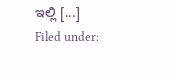ಇಲ್ಲಿ [...]
Filed under: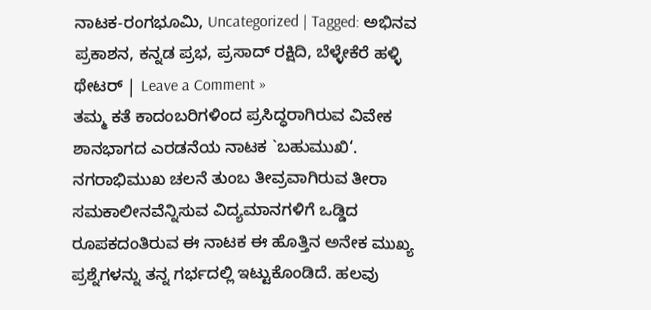ನಾಟಕ-ರಂಗಭೂಮಿ, Uncategorized | Tagged: ಅಭಿನವ ಪ್ರಕಾಶನ, ಕನ್ನಡ ಪ್ರಭ, ಪ್ರಸಾದ್ ರಕ್ಷಿದಿ, ಬೆಳ್ಳೇಕೆರೆ ಹಳ್ಳಿ ಥೇಟರ್ | Leave a Comment »
ತಮ್ಮ ಕತೆ ಕಾದಂಬರಿಗಳಿಂದ ಪ್ರಸಿದ್ಧರಾಗಿರುವ ವಿವೇಕ ಶಾನಭಾಗದ ಎರಡನೆಯ ನಾಟಕ `ಬಹುಮುಖಿ‘. ನಗರಾಭಿಮುಖ ಚಲನೆ ತುಂಬ ತೀವ್ರವಾಗಿರುವ ತೀರಾ ಸಮಕಾಲೀನವೆನ್ನಿಸುವ ವಿದ್ಯಮಾನಗಳಿಗೆ ಒಡ್ಡಿದ ರೂಪಕದಂತಿರುವ ಈ ನಾಟಕ ಈ ಹೊತ್ತಿನ ಅನೇಕ ಮುಖ್ಯ ಪ್ರಶ್ನೆಗಳನ್ನು ತನ್ನ ಗರ್ಭದಲ್ಲಿ ಇಟ್ಟುಕೊಂಡಿದೆ. ಹಲವು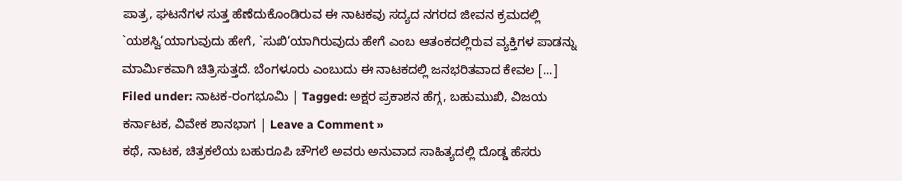ಪಾತ್ರ, ಘಟನೆಗಳ ಸುತ್ತ ಹೆಣೆದುಕೊಂಡಿರುವ ಈ ನಾಟಕವು ಸದ್ಯದ ನಗರದ ಜೀವನ ಕ್ರಮದಲ್ಲಿ `ಯಶಸ್ವಿ‘ಯಾಗುವುದು ಹೇಗೆ, `ಸುಖಿ‘ಯಾಗಿರುವುದು ಹೇಗೆ ಎಂಬ ಆತಂಕದಲ್ಲಿರುವ ವ್ಯಕ್ತಿಗಳ ಪಾಡನ್ನು ಮಾರ್ಮಿಕವಾಗಿ ಚಿತ್ರಿಸುತ್ತದೆ. ಬೆಂಗಳೂರು ಎಂಬುದು ಈ ನಾಟಕದಲ್ಲಿ ಜನಭರಿತವಾದ ಕೇವಲ [...]
Filed under: ನಾಟಕ-ರಂಗಭೂಮಿ | Tagged: ಅಕ್ಷರ ಪ್ರಕಾಶನ ಹೆಗ್ಗ, ಬಹುಮುಖಿ, ವಿಜಯ ಕರ್ನಾಟಕ, ವಿವೇಕ ಶಾನಭಾಗ | Leave a Comment »
ಕಥೆ, ನಾಟಕ, ಚಿತ್ರಕಲೆಯ ಬಹುರೂಪಿ ಚೌಗಲೆ ಅವರು ಅನುವಾದ ಸಾಹಿತ್ಯದಲ್ಲಿ ದೊಡ್ಡ ಹೆಸರು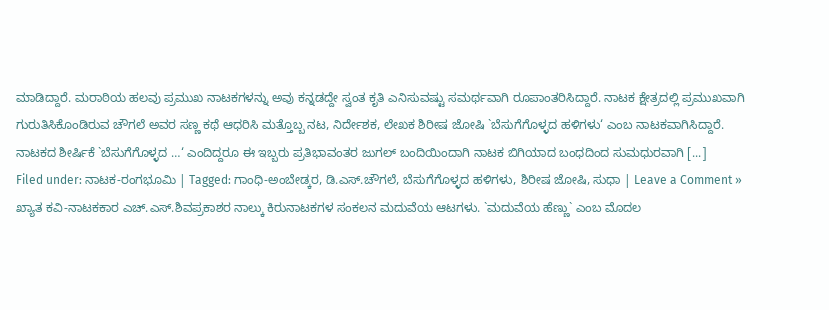ಮಾಡಿದ್ದಾರೆ. ಮರಾಠಿಯ ಹಲವು ಪ್ರಮುಖ ನಾಟಕಗಳನ್ನು ಅವು ಕನ್ನಡದ್ದೇ ಸ್ವಂತ ಕೃತಿ ಎನಿಸುವಷ್ಟು ಸಮರ್ಥವಾಗಿ ರೂಪಾಂತರಿಸಿದ್ದಾರೆ. ನಾಟಕ ಕ್ಷೇತ್ರದಲ್ಲಿ ಪ್ರಮುಖವಾಗಿ ಗುರುತಿಸಿಕೊಂಡಿರುವ ಚೌಗಲೆ ಅವರ ಸಣ್ಣ ಕಥೆ ಆಧರಿಸಿ ಮತ್ತೊಬ್ಬ ನಟ, ನಿರ್ದೇಶಕ, ಲೇಖಕ ಶಿರೀಷ ಜೋಷಿ `ಬೆಸುಗೆಗೊಳ್ಳದ ಹಳಿಗಳು‘ ಎಂಬ ನಾಟಕವಾಗಿಸಿದ್ದಾರೆ. ನಾಟಕದ ಶೀರ್ಷಿಕೆ `ಬೆಸುಗೆಗೊಳ್ಳದ …‘ ಎಂದಿದ್ದರೂ ಈ ಇಬ್ಬರು ಪ್ರತಿಭಾವಂತರ ಜುಗಲ್ ಬಂದಿಯಿಂದಾಗಿ ನಾಟಕ ಬಿಗಿಯಾದ ಬಂಧದಿಂದ ಸುಮಧುರವಾಗಿ [...]
Filed under: ನಾಟಕ-ರಂಗಭೂಮಿ | Tagged: ಗಾಂಧಿ-ಅಂಬೇಡ್ಕರ, ಡಿ.ಎಸ್.ಚೌಗಲೆ, ಬೆಸುಗೆಗೊಳ್ಳದ ಹಳಿಗಳು, ಶಿರೀಷ ಜೋಷಿ, ಸುಧಾ | Leave a Comment »
ಖ್ಯಾತ ಕವಿ-ನಾಟಕಕಾರ ಎಚ್.ಎಸ್.ಶಿವಪ್ರಕಾಶರ ನಾಲ್ಕು ಕಿರುನಾಟಕಗಳ ಸಂಕಲನ ಮದುವೆಯ ಆಟಗಳು. `ಮದುವೆಯ ಹೆಣ್ಣು` ಎಂಬ ಮೊದಲ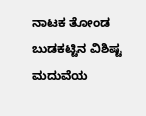ನಾಟಕ ತೋಂಡ ಬುಡಕಟ್ಟಿನ ವಿಶಿಷ್ಟ ಮದುವೆಯ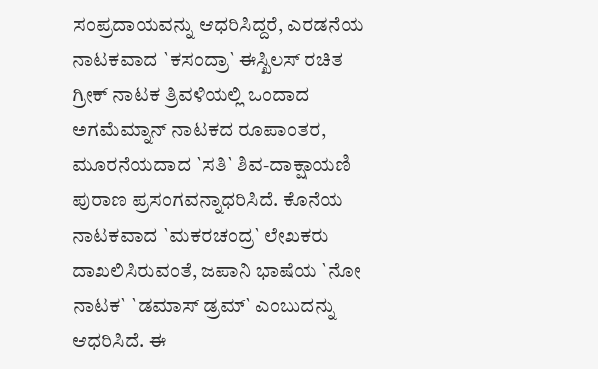ಸಂಪ್ರದಾಯವನ್ನು ಆಧರಿಸಿದ್ದರೆ, ಎರಡನೆಯ ನಾಟಕವಾದ `ಕಸಂದ್ರಾ` ಈಸ್ಖಿಲಸ್ ರಚಿತ ಗ್ರೀಕ್ ನಾಟಕ ತ್ರಿವಳಿಯಲ್ಲಿ ಒಂದಾದ ಅಗಮೆಮ್ನಾನ್ ನಾಟಕದ ರೂಪಾಂತರ, ಮೂರನೆಯದಾದ `ಸತಿ` ಶಿವ-ದಾಕ್ಷಾಯಣಿ ಪುರಾಣ ಪ್ರಸಂಗವನ್ನಾಧರಿಸಿದೆ. ಕೊನೆಯ ನಾಟಕವಾದ `ಮಕರಚಂದ್ರ` ಲೇಖಕರು ದಾಖಲಿಸಿರುವಂತೆ, ಜಪಾನಿ ಭಾಷೆಯ `ನೋ ನಾಟಕ` `ಡಮಾಸ್ ಡ್ರಮ್` ಎಂಬುದನ್ನು ಆಧರಿಸಿದೆ. ಈ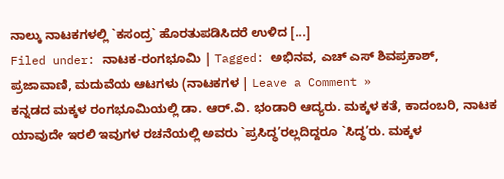ನಾಲ್ಕು ನಾಟಕಗಳಲ್ಲಿ `ಕಸಂದ್ರ` ಹೊರತುಪಡಿಸಿದರೆ ಉಳಿದ [...]
Filed under: ನಾಟಕ-ರಂಗಭೂಮಿ | Tagged: ಅಭಿನವ, ಎಚ್ ಎಸ್ ಶಿವಪ್ರಕಾಶ್, ಪ್ರಜಾವಾಣಿ, ಮದುವೆಯ ಆಟಗಳು (ನಾಟಕಗಳ | Leave a Comment »
ಕನ್ನಡದ ಮಕ್ಕಳ ರಂಗಭೂಮಿಯಲ್ಲಿ ಡಾ. ಆರ್.ವಿ. ಭಂಡಾರಿ ಆದ್ಯರು. ಮಕ್ಕಳ ಕತೆ, ಕಾದಂಬರಿ, ನಾಟಕ ಯಾವುದೇ ಇರಲಿ ಇವುಗಳ ರಚನೆಯಲ್ಲಿ ಅವರು `ಪ್ರಸಿದ್ಧ’ರಲ್ಲದಿದ್ದರೂ `ಸಿದ್ಧ’ರು. ಮಕ್ಕಳ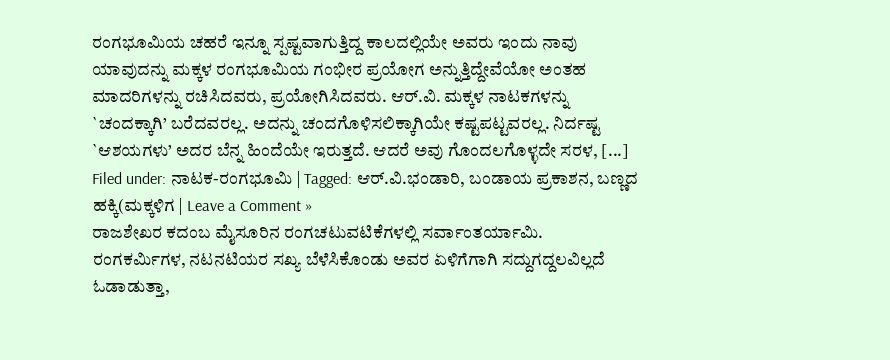ರಂಗಭೂಮಿಯ ಚಹರೆ ಇನ್ನೂ ಸ್ಪಷ್ಟವಾಗುತ್ತಿದ್ದ ಕಾಲದಲ್ಲಿಯೇ ಅವರು ಇಂದು ನಾವು ಯಾವುದನ್ನು ಮಕ್ಕಳ ರಂಗಭೂಮಿಯ ಗಂಭೀರ ಪ್ರಯೋಗ ಅನ್ನುತ್ತಿದ್ದೇವೆಯೋ ಅಂತಹ ಮಾದರಿಗಳನ್ನು ರಚಿಸಿದವರು, ಪ್ರಯೋಗಿಸಿದವರು. ಆರ್.ವಿ. ಮಕ್ಕಳ ನಾಟಕಗಳನ್ನು `ಚಂದಕ್ಕಾಗಿ’ ಬರೆದವರಲ್ಲ. ಅದನ್ನು ಚಂದಗೊಳಿಸಲಿಕ್ಕಾಗಿಯೇ ಕಷ್ಟಪಟ್ಟವರಲ್ಲ. ನಿರ್ದಷ್ಟ `ಆಶಯಗಳು’ ಅದರ ಬೆನ್ನ ಹಿಂದೆಯೇ ಇರುತ್ತದೆ. ಆದರೆ ಅವು ಗೊಂದಲಗೊಳ್ಳದೇ ಸರಳ, [...]
Filed under: ನಾಟಕ-ರಂಗಭೂಮಿ | Tagged: ಆರ್.ವಿ.ಭಂಡಾರಿ, ಬಂಡಾಯ ಪ್ರಕಾಶನ, ಬಣ್ಣದ ಹಕ್ಕಿ(ಮಕ್ಕಳಿಗ | Leave a Comment »
ರಾಜಶೇಖರ ಕದಂಬ ಮೈಸೂರಿನ ರಂಗಚಟುವಟಿಕೆಗಳಲ್ಲಿ ಸರ್ವಾಂತರ್ಯಾಮಿ. ರಂಗಕರ್ಮಿಗಳ, ನಟನಟಿಯರ ಸಖ್ಯ ಬೆಳೆಸಿಕೊಂಡು ಅವರ ಏಳಿಗೆಗಾಗಿ ಸದ್ದುಗದ್ದಲವಿಲ್ಲದೆ ಓಡಾಡುತ್ತಾ,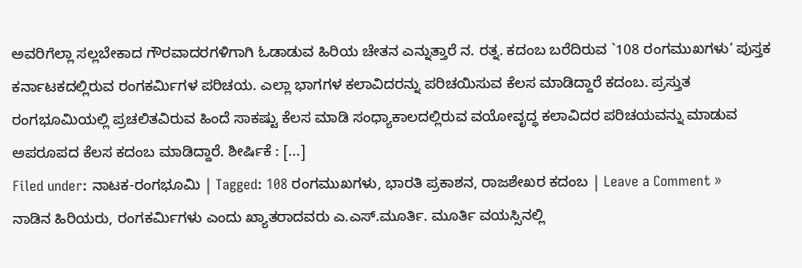ಅವರಿಗೆಲ್ಲಾ ಸಲ್ಲಬೇಕಾದ ಗೌರವಾದರಗಳಿಗಾಗಿ ಓಡಾಡುವ ಹಿರಿಯ ಚೇತನ ಎನ್ನುತ್ತಾರೆ ನ. ರತ್ನ. ಕದಂಬ ಬರೆದಿರುವ `108 ರಂಗಮುಖಗಳು‘ ಪುಸ್ತಕ ಕರ್ನಾಟಕದಲ್ಲಿರುವ ರಂಗಕರ್ಮಿಗಳ ಪರಿಚಯ. ಎಲ್ಲಾ ಭಾಗಗಳ ಕಲಾವಿದರನ್ನು ಪರಿಚಯಿಸುವ ಕೆಲಸ ಮಾಡಿದ್ದಾರೆ ಕದಂಬ. ಪ್ರಸ್ತುತ ರಂಗಭೂಮಿಯಲ್ಲಿ ಪ್ರಚಲಿತವಿರುವ ಹಿಂದೆ ಸಾಕಷ್ಟು ಕೆಲಸ ಮಾಡಿ ಸಂಧ್ಯಾಕಾಲದಲ್ಲಿರುವ ವಯೋವೃದ್ಧ ಕಲಾವಿದರ ಪರಿಚಯವನ್ನು ಮಾಡುವ ಅಪರೂಪದ ಕೆಲಸ ಕದಂಬ ಮಾಡಿದ್ದಾರೆ. ಶೀರ್ಷಿಕೆ : [...]
Filed under: ನಾಟಕ-ರಂಗಭೂಮಿ | Tagged: 108 ರಂಗಮುಖಗಳು, ಭಾರತಿ ಪ್ರಕಾಶನ, ರಾಜಶೇಖರ ಕದಂಬ | Leave a Comment »
ನಾಡಿನ ಹಿರಿಯರು, ರಂಗಕರ್ಮಿಗಳು ಎಂದು ಖ್ಯಾತರಾದವರು ಎ.ಎಸ್.ಮೂರ್ತಿ. ಮೂರ್ತಿ ವಯಸ್ಸಿನಲ್ಲಿ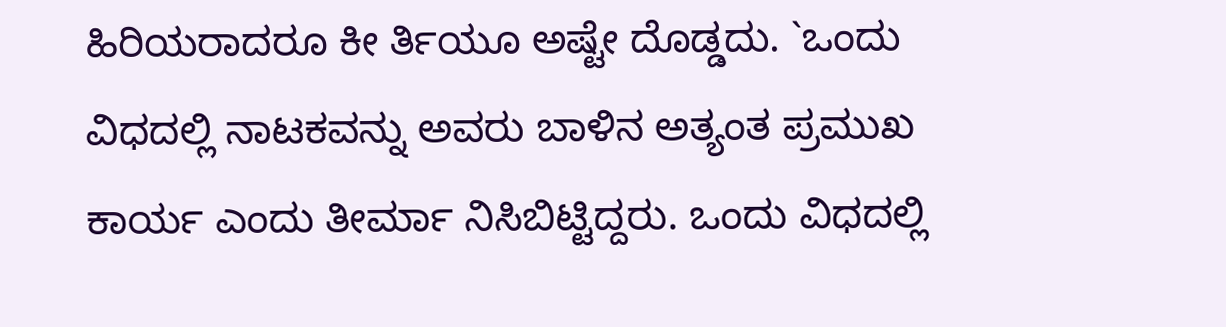ಹಿರಿಯರಾದರೂ ಕೀ ರ್ತಿಯೂ ಅಷ್ಟೇ ದೊಡ್ಡದು. `ಒಂದು ವಿಧದಲ್ಲಿ ನಾಟಕವನ್ನು ಅವರು ಬಾಳಿನ ಅತ್ಯಂತ ಪ್ರಮುಖ ಕಾರ್ಯ ಎಂದು ತೀರ್ಮಾ ನಿಸಿಬಿಟ್ಟಿದ್ದರು. ಒಂದು ವಿಧದಲ್ಲಿ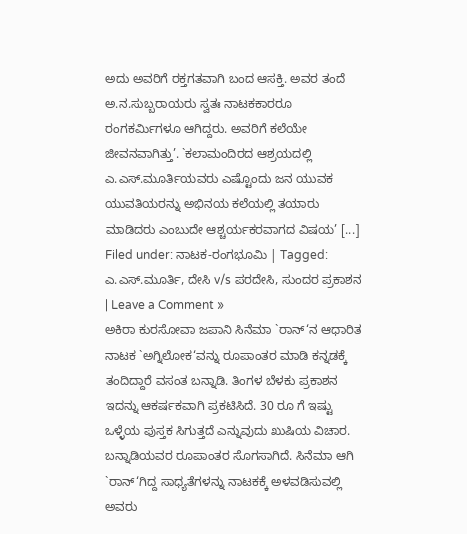ಅದು ಅವರಿಗೆ ರಕ್ತಗತವಾಗಿ ಬಂದ ಆಸಕ್ತಿ. ಅವರ ತಂದೆ ಅ.ನ.ಸುಬ್ಬರಾಯರು ಸ್ವತಃ ನಾಟಕಕಾರರೂ ರಂಗಕರ್ಮಿಗಳೂ ಆಗಿದ್ದರು. ಅವರಿಗೆ ಕಲೆಯೇ ಜೀವನವಾಗಿತ್ತು’. `ಕಲಾಮಂದಿರದ ಆಶ್ರಯದಲ್ಲಿ ಎ.ಎಸ್.ಮೂರ್ತಿಯವರು ಎಷ್ಟೊಂದು ಜನ ಯುವಕ ಯುವತಿಯರನ್ನು ಅಭಿನಯ ಕಲೆಯಲ್ಲಿ ತಯಾರು ಮಾಡಿದರು ಎಂಬುದೇ ಆಶ್ಚರ್ಯಕರವಾಗದ ವಿಷಯ’ [...]
Filed under: ನಾಟಕ-ರಂಗಭೂಮಿ | Tagged: ಎ.ಎಸ್.ಮೂರ್ತಿ, ದೇಸಿ v/s ಪರದೇಸಿ, ಸುಂದರ ಪ್ರಕಾಶನ | Leave a Comment »
ಅಕಿರಾ ಕುರಸೋವಾ ಜಪಾನಿ ಸಿನೆಮಾ `ರಾನ್‘ನ ಆಧಾರಿತ ನಾಟಕ `ಅಗ್ನಿಲೋಕ‘ವನ್ನು ರೂಪಾಂತರ ಮಾಡಿ ಕನ್ನಡಕ್ಕೆ ತಂದಿದ್ದಾರೆ ವಸಂತ ಬನ್ನಾಡಿ. ತಿಂಗಳ ಬೆಳಕು ಪ್ರಕಾಶನ ಇದನ್ನು ಆಕರ್ಷಕವಾಗಿ ಪ್ರಕಟಿಸಿದೆ. 30 ರೂ ಗೆ ಇಷ್ಟು ಒಳ್ಳೆಯ ಪುಸ್ತಕ ಸಿಗುತ್ತದೆ ಎನ್ನುವುದು ಖುಷಿಯ ವಿಚಾರ. ಬನ್ನಾಡಿಯವರ ರೂಪಾಂತರ ಸೊಗಸಾಗಿದೆ. ಸಿನೆಮಾ ಆಗಿ `ರಾನ್‘ಗಿದ್ದ ಸಾಧ್ಯತೆಗಳನ್ನು ನಾಟಕಕ್ಕೆ ಅಳವಡಿಸುವಲ್ಲಿ ಅವರು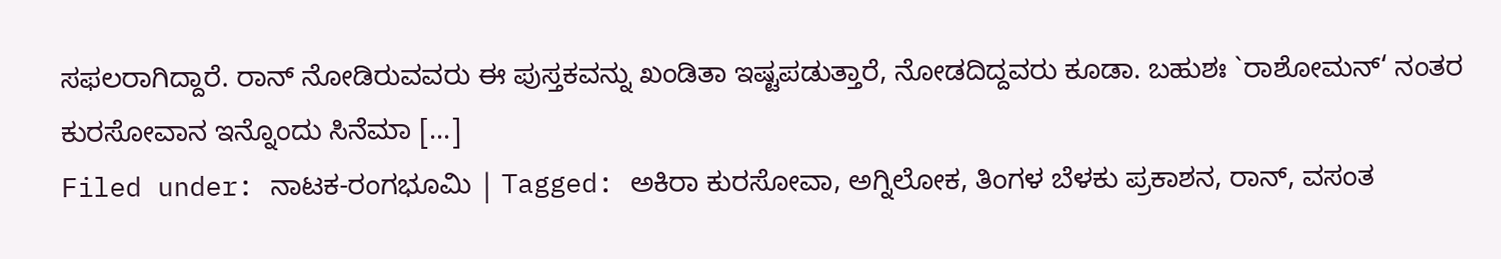ಸಫಲರಾಗಿದ್ದಾರೆ. ರಾನ್ ನೋಡಿರುವವರು ಈ ಪುಸ್ತಕವನ್ನು ಖಂಡಿತಾ ಇಷ್ಟಪಡುತ್ತಾರೆ, ನೋಡದಿದ್ದವರು ಕೂಡಾ. ಬಹುಶಃ `ರಾಶೋಮನ್‘ ನಂತರ ಕುರಸೋವಾನ ಇನ್ನೊಂದು ಸಿನೆಮಾ [...]
Filed under: ನಾಟಕ-ರಂಗಭೂಮಿ | Tagged: ಅಕಿರಾ ಕುರಸೋವಾ, ಅಗ್ನಿಲೋಕ, ತಿಂಗಳ ಬೆಳಕು ಪ್ರಕಾಶನ, ರಾನ್, ವಸಂತ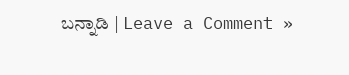ಬನ್ನಾಡಿ | Leave a Comment »